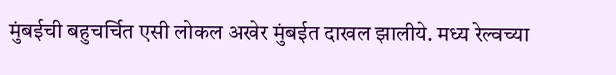मुंबईची बहुचर्चित एसी लोकल अखेर मुंबईत दाखल झालीये. मध्य रेल्वच्या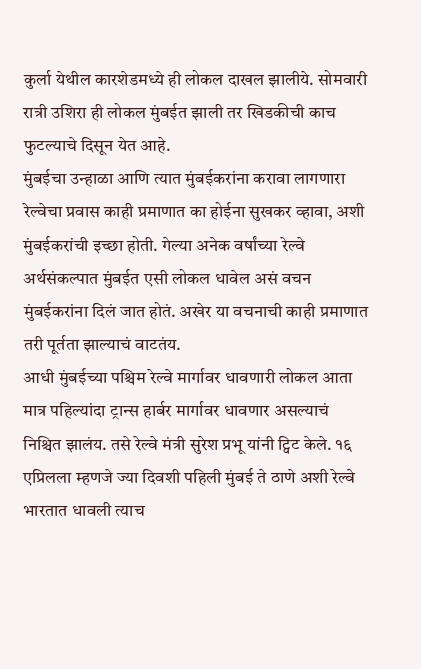कुर्ला येथील कारशेडमध्ये ही लोकल दाखल झालीये. सोमवारी रात्री उशिरा ही लोकल मुंबईत झाली तर खिडकीची काच फुटल्याचे दिसून येत आहे.
मुंबईचा उन्हाळा आणि त्यात मुंबईकरांना करावा लागणारा रेल्वेचा प्रवास काही प्रमाणात का होईना सुखकर व्हावा, अशी मुंबईकरांची इच्छा होती. गेल्या अनेक वर्षांच्या रेल्वे अर्थसंकल्पात मुंबईत एसी लोकल धावेल असं वचन मुंबईकरांना दिलं जात होतं. अखेर या वचनाची काही प्रमाणात तरी पूर्तता झाल्याचं वाटतंय.
आधी मुंबईच्या पश्चिम रेल्वे मार्गावर धावणारी लोकल आता मात्र पहिल्यांदा ट्रान्स हार्बर मार्गावर धावणार असल्याचं निश्चित झालंय. तसे रेल्वे मंत्री सुरेश प्रभू यांनी ट्विट केले. १६ एप्रिलला म्हणजे ज्या दिवशी पहिली मुंबई ते ठाणे अशी रेल्वे भारतात धावली त्याच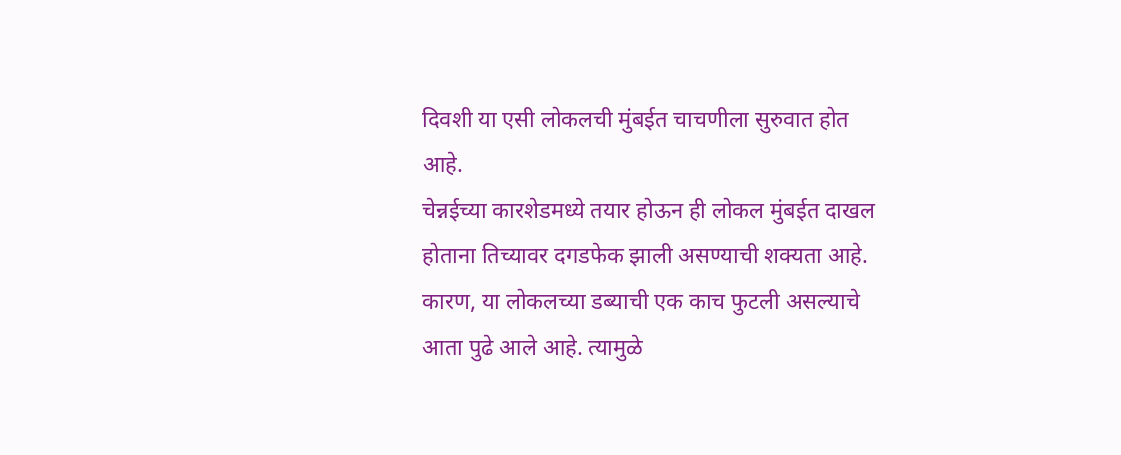दिवशी या एसी लोकलची मुंबईत चाचणीला सुरुवात होत आहे.
चेन्नईच्या कारशेडमध्ये तयार होऊन ही लोकल मुंबईत दाखल होताना तिच्यावर दगडफेक झाली असण्याची शक्यता आहे. कारण, या लोकलच्या डब्याची एक काच फुटली असल्याचे आता पुढे आले आहे. त्यामुळे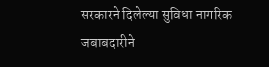सरकारने दिलेल्या सुविधा नागरिक जबाबदारीने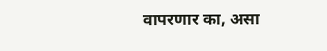वापरणार का, असा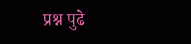प्रश्न पुढे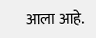आला आहे.